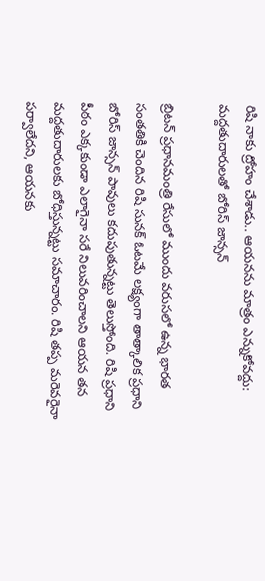రిషి నాకు ద్రోహం చేశాడు.. ఆయనను మాత్రం ఎన్నుకోవద్దు: మద్దతుదారులతో బోరిస్ జాన్సన్

బ్రిటన్ ప్రధానమంత్రి రేసులో ముందు వరుసలో ఉన్న భారత సంతతికి చెందిన రిషి సునక్‌ ఓటమే లక్ష్యంగా తాత్కాలిక ప్రధాని బోరిస్ జాన్సన్ పావులు కదుపుతున్నట్టు తెలుస్తోంది. రిషి ప్రధాని పీఠం ఎక్కకుండా ఎలాగైనా సరే నిలువరించాలని ఆయన తన మద్దతుదారులకు బోధిస్తున్నట్టు సమాచారం. రిషి తప్ప మరెవరైనా పర్వాలేదని, ఆయనకు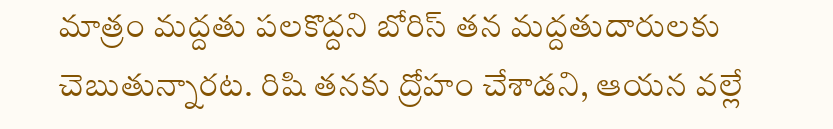మాత్రం మద్దతు పలకొద్దని బోరిస్ తన మద్దతుదారులకు చెబుతున్నారట. రిషి తనకు ద్రోహం చేశాడని, ఆయన వల్లే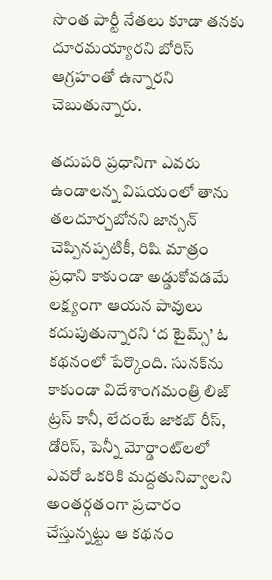సొంత పార్టీ నేతలు కూడా తనకు దూరమయ్యారని బోరిస్ ఆగ్రహంతో ఉన్నారని చెబుతున్నారు.

తదుపరి ప్రధానిగా ఎవరు ఉండాలన్న విషయంలో తాను తలదూర్చబోనని జాన్సన్ చెప్పినప్పటికీ, రిషి మాత్రం ప్రధాని కాకుండా అడ్డుకోవడమే లక్ష్యంగా ఆయన పావులు కదుపుతున్నారని ‘ద టైమ్స్’ ఓ కథనంలో పేర్కొంది. సునక్‌ను కాకుండా విదేశాంగమంత్రి లిజ్ ట్రస్ కానీ, లేదంటే జాకబ్ రీస్, డోరిస్, పెన్నీ మోర్డాంట్‌లలో ఎవరో ఒకరికి మద్దతునివ్వాలని అంతర్గతంగా ప్రచారం చేస్తున్నట్టు ఆ కథనం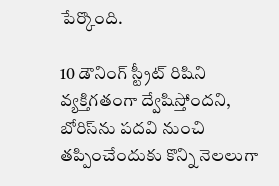పేర్కొంది.

10 డౌనింగ్ స్ట్రీట్ రిషిని వ్యక్తిగతంగా ద్వేషిస్తోందని, బోరిస్‌ను పదవి నుంచి తప్పించేందుకు కొన్ని నెలలుగా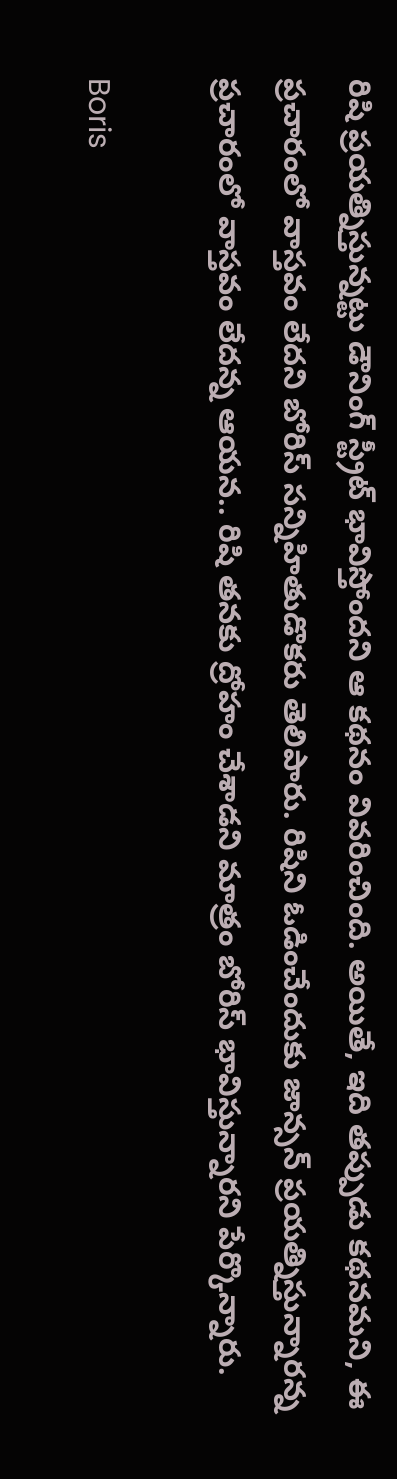రిషి ప్రయత్నిస్తున్నట్టు డౌనింగ్ స్ట్రీట్ భావిస్తోందని ఆ కథనం వివరించింది. అయితే, ఇది తప్పుడు కథనమని, ఈ ప్రచారంలో వాస్తవం లేదని బోరిస్ సన్నిహితుడొకరు తెలిపారు. రిషిని ఓడించేందుకు జాన్సన్ ప్రయత్నిస్తున్నారన్న ప్రచారంలో వాస్తవం లేదన్న ఆయన.. రిషి తనకు ద్రోహం చేశాడని మాత్రం బోరిస్ భావిస్తున్నారని పేర్కొన్నారు.

Boris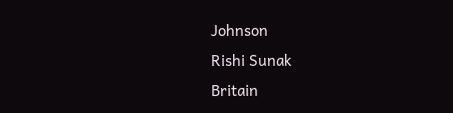Johnson
Rishi Sunak
Britain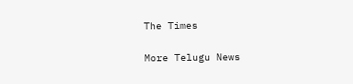The Times

More Telugu News